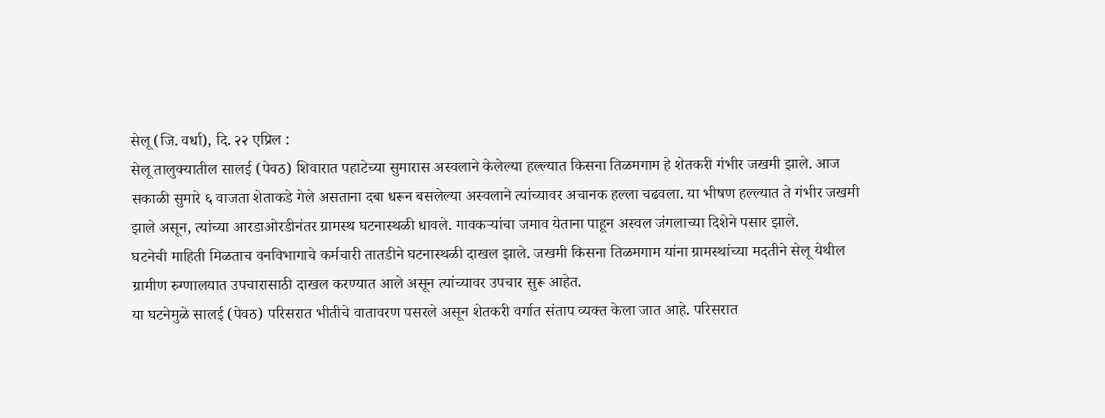सेलू (जि. वर्धा), दि. २२ एप्रिल :
सेलू तालुक्यातील सालई (पेवठ) शिवारात पहाटेच्या सुमारास अस्वलाने केलेल्या हल्ल्यात किसना तिळमगाम हे शेतकरी गंभीर जखमी झाले. आज सकाळी सुमारे ६ वाजता शेताकडे गेले असताना दबा धरून बसलेल्या अस्वलाने त्यांच्यावर अचानक हल्ला चढवला. या भीषण हल्ल्यात ते गंभीर जखमी झाले असून, त्यांच्या आरडाओरडीनंतर ग्रामस्थ घटनास्थळी धावले. गावकऱ्यांचा जमाव येताना पाहून अस्वल जंगलाच्या दिशेने पसार झाले.
घटनेची माहिती मिळताच वनविभागाचे कर्मचारी तातडीने घटनास्थळी दाखल झाले. जखमी किसना तिळमगाम यांना ग्रामस्थांच्या मदतीने सेलू येथील ग्रामीण रुग्णालयात उपचारासाठी दाखल करण्यात आले असून त्यांच्यावर उपचार सुरू आहेत.
या घटनेमुळे सालई (पेवठ) परिसरात भीतीचे वातावरण पसरले असून शेतकरी वर्गात संताप व्यक्त केला जात आहे. परिसरात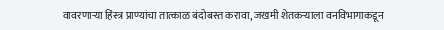वावरणाऱ्या हिंस्त्र प्राण्यांचा तात्काळ बंदोबस्त करावा, जखमी शेतकऱ्याला वनविभागाकडून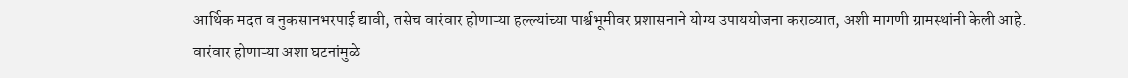आर्थिक मदत व नुकसानभरपाई द्यावी, तसेच वारंवार होणाऱ्या हल्ल्यांच्या पार्श्वभूमीवर प्रशासनाने योग्य उपाययोजना कराव्यात, अशी मागणी ग्रामस्थांनी केली आहे.
वारंवार होणाऱ्या अशा घटनांमुळे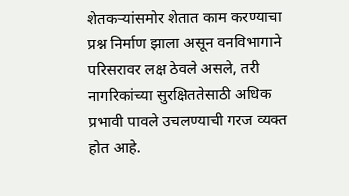शेतकऱ्यांसमोर शेतात काम करण्याचा प्रश्न निर्माण झाला असून वनविभागाने परिसरावर लक्ष ठेवले असले, तरी नागरिकांच्या सुरक्षिततेसाठी अधिक प्रभावी पावले उचलण्याची गरज व्यक्त होत आहे.